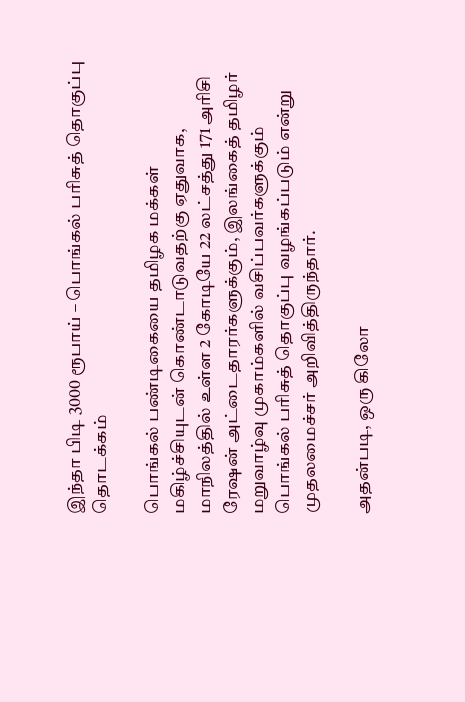இந்தா பிடி 3000 ரூபாய் – பொங்கல் பரிசுத் தொகுப்பு தொடக்கம்

பொங்கல் பண்டிகையை தமிழக மக்கள் மகிழ்ச்சியுடன் கொண்டாடுவதற்கு ஏதுவாக, மாநிலத்தில் உள்ள 2 கோடியே 22 லட்சத்து 171 அரிசி ரேஷன் அட்டைதாரர்களுக்கும், இலங்கைத் தமிழர் மறுவாழ்வு முகாம்களில் வசிப்பவர்களுக்கும் பொங்கல் பரிசுத் தொகுப்பு வழங்கப்படும் என்று முதலமைச்சர் அறிவித்திருந்தார்.

அதன்படி, ஒரு கிலோ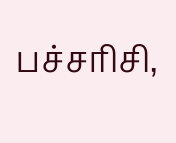பச்சரிசி,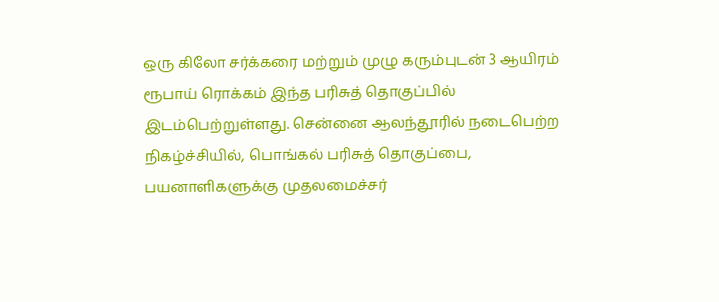ஒரு கிலோ சர்க்கரை மற்றும் முழு கரும்புடன் 3 ஆயிரம் ரூபாய் ரொக்கம் இந்த பரிசுத் தொகுப்பில் இடம்பெற்றுள்ளது. சென்னை ஆலந்தூரில் நடைபெற்ற நிகழ்ச்சியில், பொங்கல் பரிசுத் தொகுப்பை, பயனாளிகளுக்கு முதலமைச்சர்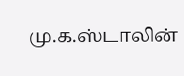மு.க.ஸ்டாலின்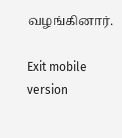வழங்கினார்.

Exit mobile version